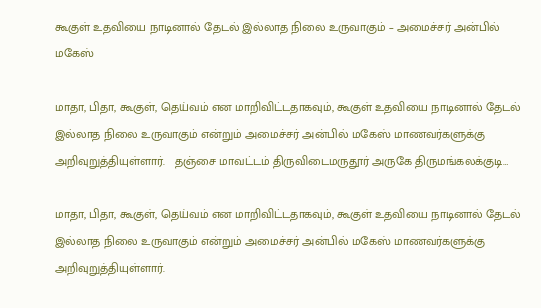கூகுள் உதவியை நாடினால் தேடல் இல்லாத நிலை உருவாகும் – அமைச்சர் அன்பில் மகேஸ்

மாதா, பிதா, கூகுள், தெய்வம் என மாறிவிட்டதாகவும், கூகுள் உதவியை நாடினால் தேடல் இல்லாத நிலை உருவாகும் என்றும் அமைச்சர் அன்பில் மகேஸ் மாணவர்களுக்கு அறிவுறுத்தியுள்ளார்.   தஞ்சை மாவட்டம் திருவிடைமருதூர் அருகே திருமங்கலக்குடி…

மாதா, பிதா, கூகுள், தெய்வம் என மாறிவிட்டதாகவும், கூகுள் உதவியை நாடினால் தேடல் இல்லாத நிலை உருவாகும் என்றும் அமைச்சர் அன்பில் மகேஸ் மாணவர்களுக்கு அறிவுறுத்தியுள்ளார்.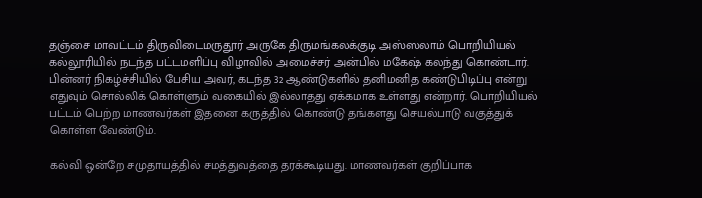தஞ்சை மாவட்டம் திருவிடைமருதூர் அருகே திருமங்கலக்குடி அஸ்ஸலாம் பொறியியல் கல்லூரியில் நடந்த பட்டமளிப்பு விழாவில் அமைச்சர் அன்பில் மகேஷ் கலந்து கொண்டார். பின்னர் நிகழ்ச்சியில் பேசிய அவர், கடந்த 32 ஆண்டுகளில் தனிமனித கண்டுபிடிப்பு என்று எதுவும் சொல்லிக் கொள்ளும் வகையில் இல்லாதது ஏக்கமாக உள்ளது என்றார். பொறியியல் பட்டம் பெற்ற மாணவர்கள் இதனை கருத்தில் கொண்டு தங்களது செயல்பாடு வகுத்துக் கொள்ள வேண்டும்.

கல்வி ஒன்றே சமுதாயத்தில் சமத்துவத்தை தரக்கூடியது. மாணவர்கள் குறிப்பாக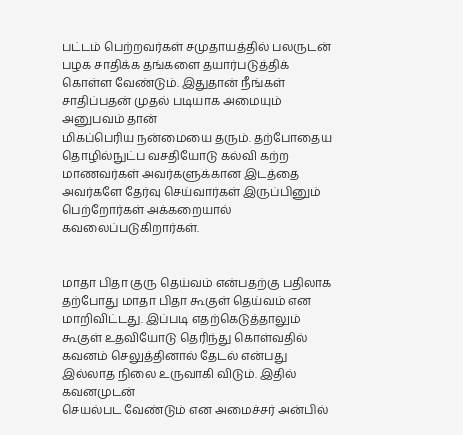பட்டம் பெற்றவர்கள் சமுதாயத்தில் பலருடன் பழக சாதிக்க தங்களை தயார்படுத்திக் கொள்ள வேண்டும். இதுதான் நீங்கள் சாதிப்பதன் முதல் படியாக அமையும் அனுபவம் தான்
மிகப்பெரிய நன்மையை தரும். தற்போதைய தொழில்நுட்ப வசதியோடு கல்வி கற்ற மாணவர்கள் அவர்களுக்கான இடத்தை அவர்களே தேர்வு செய்வார்கள் இருப்பினும் பெற்றோர்கள் அக்கறையால் கவலைப்படுகிறார்கள்.


மாதா பிதா குரு தெய்வம் என்பதற்கு பதிலாக தற்போது மாதா பிதா கூகுள் தெய்வம் என மாறிவிட்டது. இப்படி எதற்கெடுத்தாலும் கூகுள் உதவியோடு தெரிந்து கொள்வதில் கவனம் செலுத்தினால் தேடல் என்பது இல்லாத நிலை உருவாகி விடும். இதில் கவனமுடன்
செயல்பட வேண்டும் என அமைச்சர் அன்பில்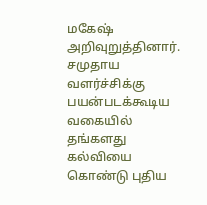மகேஷ் அறிவுறுத்தினார். சமுதாய வளர்ச்சிக்கு பயன்படக்கூடிய வகையில் தங்களது கல்வியை கொண்டு புதிய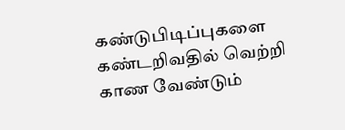கண்டுபிடிப்புகளை கண்டறிவதில் வெற்றி காண வேண்டும்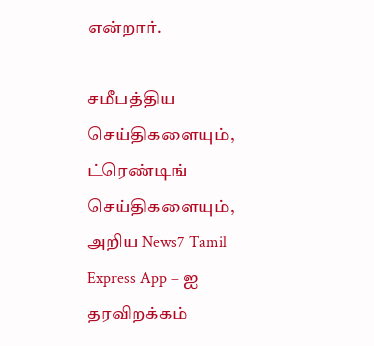என்றார்.

சமீபத்திய செய்திகளையும், ட்ரெண்டிங் செய்திகளையும், அறிய News7 Tamil Express App – ஐ தரவிறக்கம்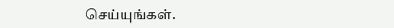செய்யுங்கள்.